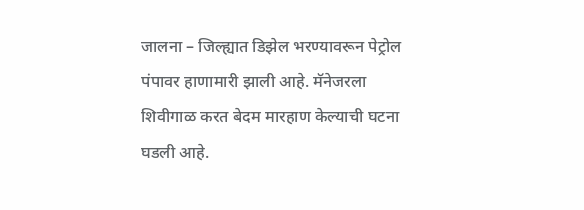जालना – जिल्ह्यात डिझेल भरण्यावरून पेट्रोल पंपावर हाणामारी झाली आहे. मॅनेजरला शिवीगाळ करत बेदम मारहाण केल्याची घटना घडली आहे.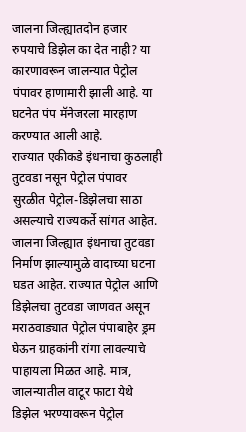जालना जिल्ह्यातदोन हजार रुपयाचे डिझेल का देत नाही? या कारणावरून जालन्यात पेट्रोल पंपावर हाणामारी झाली आहे. या घटनेत पंप मॅनेजरला मारहाण करण्यात आली आहे.
राज्यात एकीकडे इंधनाचा कुठलाही तुटवडा नसून पेट्रोल पंपावर सुरळीत पेट्रोल-डिझेलचा साठा असल्याचे राज्यकर्ते सांगत आहेत.
जालना जिल्ह्यात इंधनाचा तुटवडा निर्माण झाल्यामुळे वादाच्या घटना घडत आहेत. राज्यात पेट्रोल आणि डिझेलचा तुटवडा जाणवत असून मराठवाड्यात पेट्रोल पंपाबाहेर ड्रम घेऊन ग्राहकांनी रांगा लावल्याचे पाहायला मिळत आहे. मात्र, जालन्यातील वाटूर फाटा येथे डिझेल भरण्यावरून पेट्रोल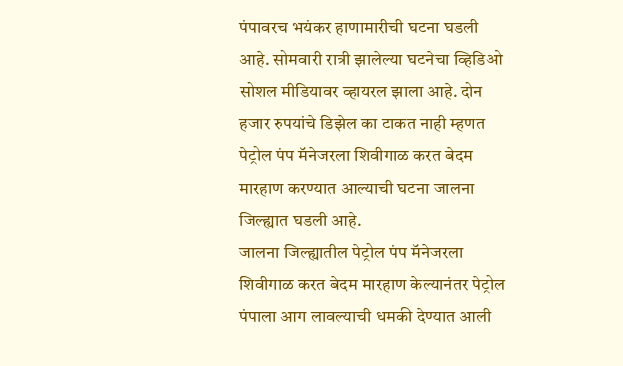पंपावरच भयंकर हाणामारीची घटना घडली आहे. सोमवारी रात्री झालेल्या घटनेचा व्हिडिओ सोशल मीडियावर व्हायरल झाला आहे. दोन हजार रुपयांचे डिझेल का टाकत नाही म्हणत पेट्रोल पंप मॅनेजरला शिवीगाळ करत बेदम मारहाण करण्यात आल्याची घटना जालना जिल्ह्यात घडली आहे.
जालना जिल्ह्यातील पेट्रोल पंप मॅनेजरला शिवीगाळ करत बेदम मारहाण केल्यानंतर पेट्रोल पंपाला आग लावल्याची धमकी देण्यात आली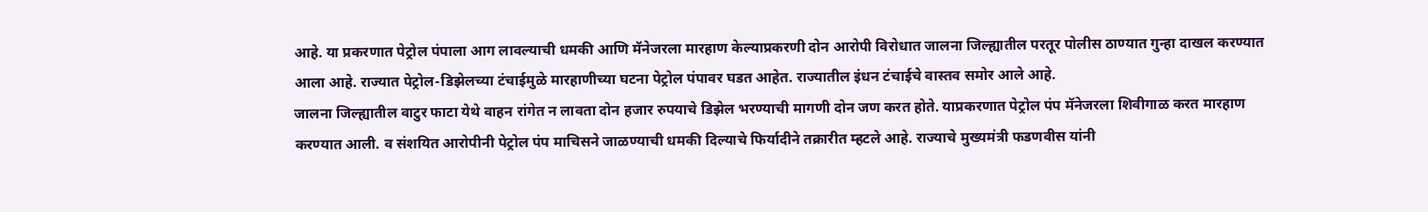आहे. या प्रकरणात पेट्रोल पंपाला आग लावल्याची धमकी आणि मॅनेजरला मारहाण केल्याप्रकरणी दोन आरोपी विरोधात जालना जिल्ह्यातील परतूर पोलीस ठाण्यात गुन्हा दाखल करण्यात आला आहे. राज्यात पेट्रोल-डिझेलच्या टंचाईमुळे मारहाणीच्या घटना पेट्रोल पंपावर घडत आहेत. राज्यातील इंधन टंचाईचे वास्तव समोर आले आहे.
जालना जिल्ह्यातील वाटुर फाटा येथे वाहन रांगेत न लावता दोन हजार रुपयाचे डिझेल भरण्याची मागणी दोन जण करत होते. याप्रकरणात पेट्रोल पंप मॅनेजरला शिवीगाळ करत मारहाण करण्यात आली. व संशयित आरोपीनी पेट्रोल पंप माचिसने जाळण्याची धमकी दिल्याचे फिर्यादीने तक्रारीत म्हटले आहे. राज्याचे मुख्यमंत्री फडणवीस यांनी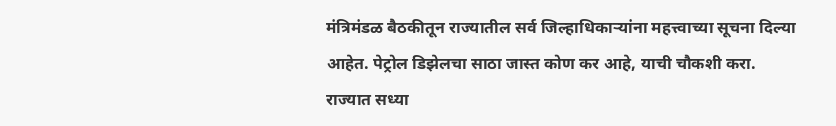मंत्रिमंडळ बैठकीतून राज्यातील सर्व जिल्हाधिकाऱ्यांना महत्त्वाच्या सूचना दिल्या आहेत. पेट्रोल डिझेलचा साठा जास्त कोण कर आहे, याची चौकशी करा.
राज्यात सध्या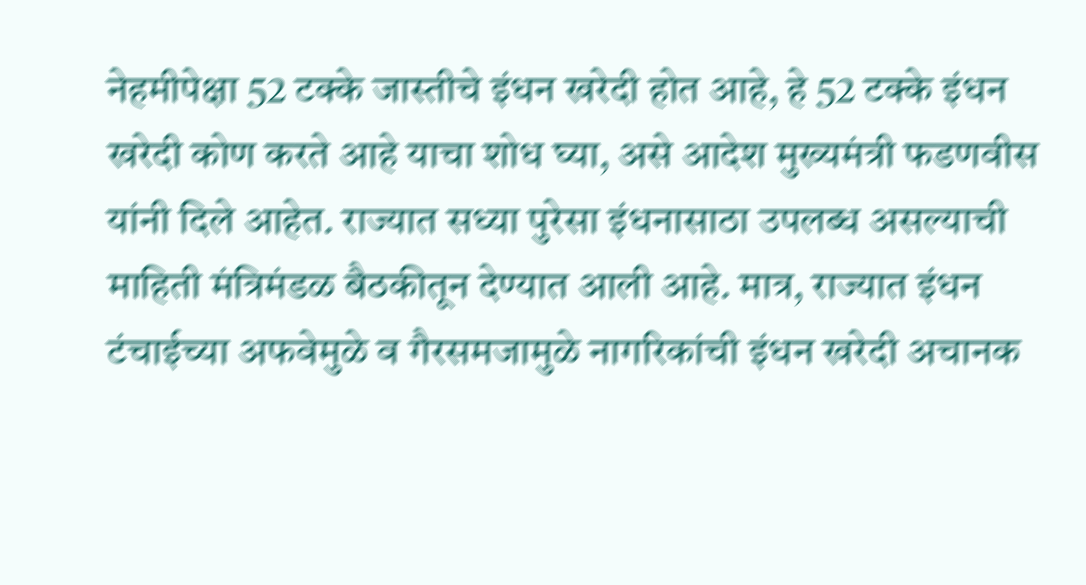नेहमीपेक्षा 52 टक्के जास्तीचे इंधन खरेदी होत आहे, हे 52 टक्के इंधन खरेदी कोण करते आहे याचा शोध घ्या, असे आदेश मुख्यमंत्री फडणवीस यांनी दिले आहेत. राज्यात सध्या पुरेसा इंधनासाठा उपलब्ध असल्याची माहिती मंत्रिमंडळ बैठकीतून देण्यात आली आहे. मात्र, राज्यात इंधन टंचाईच्या अफवेमुळे व गैरसमजामुळे नागरिकांची इंधन खरेदी अचानक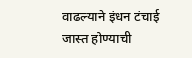वाढल्याने इंधन टंचाई जास्त होण्याची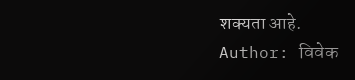शक्यता आहे.
Author: विवेक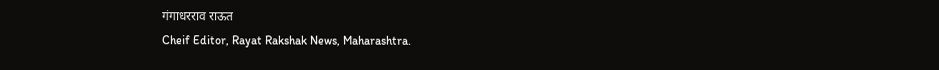गंगाधरराव राऊत
Cheif Editor, Rayat Rakshak News, Maharashtra.